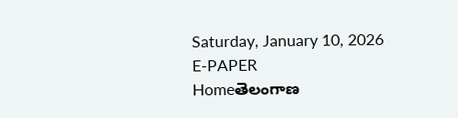Saturday, January 10, 2026
E-PAPER
Homeతెలంగాణ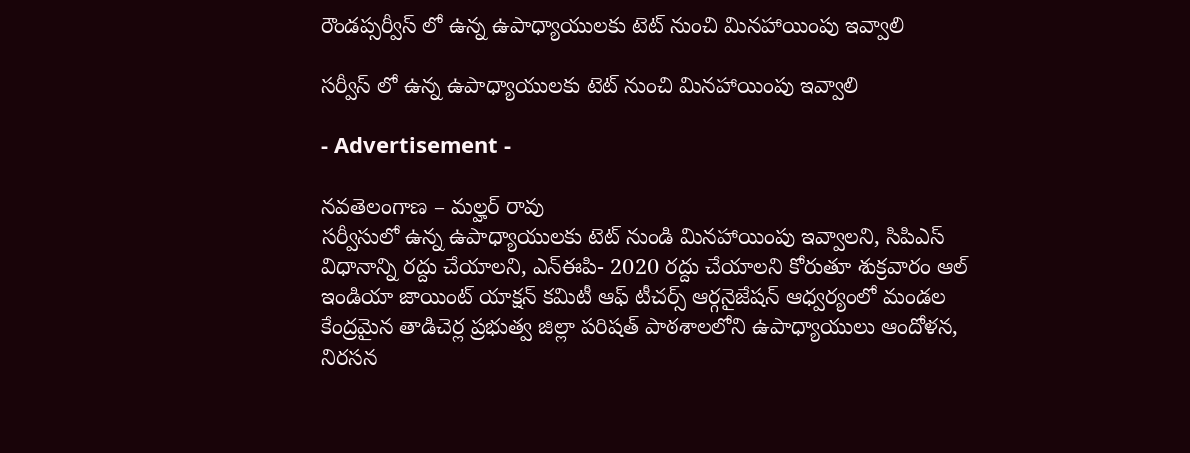రౌండప్సర్వీస్ లో ఉన్న ఉపాధ్యాయులకు టెట్ నుంచి మినహాయింపు ఇవ్వాలి

సర్వీస్ లో ఉన్న ఉపాధ్యాయులకు టెట్ నుంచి మినహాయింపు ఇవ్వాలి

- Advertisement -

నవతెలంగాణ – మల్హర్ రావు
సర్వీసులో ఉన్న ఉపాధ్యాయులకు టెట్ నుండి మినహాయింపు ఇవ్వాలని, సిపిఎస్ విధానాన్ని రద్దు చేయాలని, ఎన్ఈపి- 2020 రద్దు చేయాలని కోరుతూ శుక్రవారం ఆల్ ఇండియా జాయింట్ యాక్షన్ కమిటీ ఆఫ్ టీచర్స్ ఆర్గనైజేషన్ ఆధ్వర్యంలో మండల కేంద్రమైన తాడిచెర్ల ప్రభుత్వ జిల్లా పరిషత్ పాఠశాలలోని ఉపాధ్యాయులు ఆందోళన, నిరసన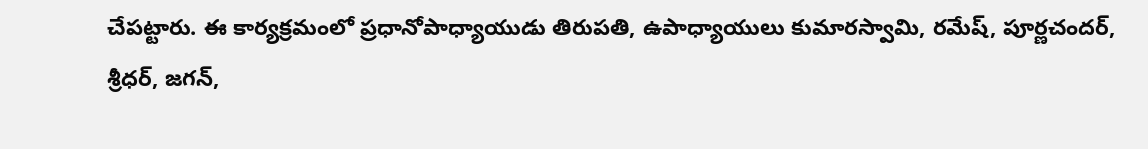చేపట్టారు. ఈ కార్యక్రమంలో ప్రధానోపాధ్యాయుడు తిరుపతి, ఉపాధ్యాయులు కుమారస్వామి, రమేష్, పూర్ణచందర్, శ్రీధర్, జగన్,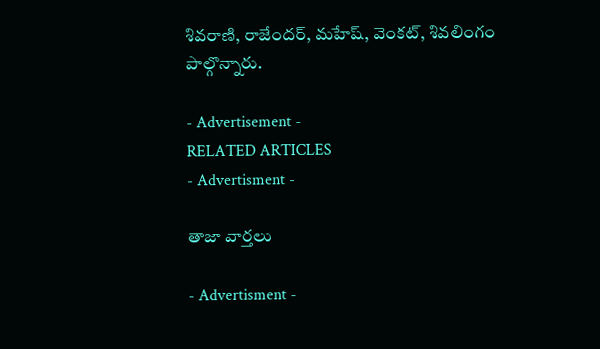శివరాణి, రాజేందర్, మహేష్, వెంకట్, శివలింగం పాల్గొన్నారు.

- Advertisement -
RELATED ARTICLES
- Advertisment -

తాజా వార్తలు

- Advertisment -